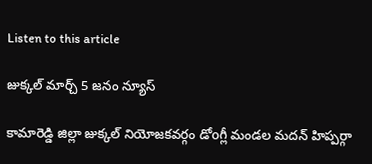Listen to this article

జుక్కల్ మార్చ్ 5 జనం న్యూస్

కామారెడ్డి జిల్లా జుక్కల్ నియోజకవర్గం డోoగ్లీ మండల మదన్ హిప్పర్గా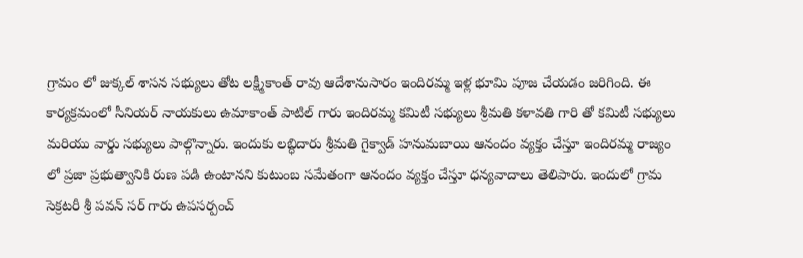గ్రామం లో జుక్కల్ శాసన సభ్యులు తోట లక్ష్మీకాంత్ రావు ఆదేశానుసారం ఇందిరమ్మ ఇళ్ల భూమి పూజ చేయడం జరిగింది. ఈ కార్యక్రమంలో సీనియర్ నాయకులు ఉమాకాంత్ పాటిల్ గారు ఇందిరమ్మ కమిటీ సభ్యులు శ్రీమతి కళావతి గారి తో కమిటీ సభ్యులు మరియు వార్డు సభ్యులు పాల్గొన్నారు. ఇందుకు లబ్ధిదారు శ్రీమతి గైక్వాడ్ హనుమబాయి ఆనందం వ్యక్తం చేస్తూ ఇందిరమ్మ రాజ్యం లో ప్రజా ప్రభుత్వానికి రుణ పడి ఉంటానని కుటుంబ సమేతంగా ఆనందం వ్యక్తం చేస్తూ ధన్యవాదాలు తెలిపారు. ఇందులో గ్రామ సెక్రటరీ శ్రీ పవన్ సర్ గారు ఉపసర్పంచ్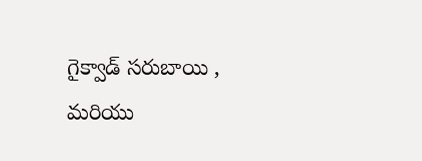గైక్వాడ్ సరుబాయి , మరియు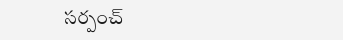సర్పంచ్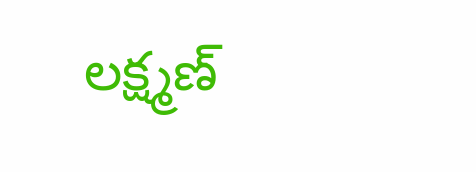లక్ష్మణ్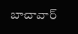బాచావార్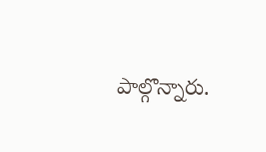పాల్గొన్నారు.